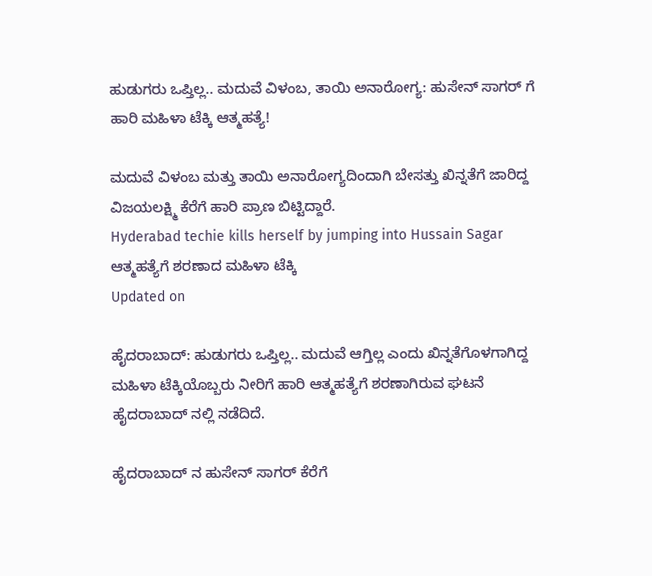ಹುಡುಗರು ಒಪ್ತಿಲ್ಲ.. ಮದುವೆ ವಿಳಂಬ, ತಾಯಿ ಅನಾರೋಗ್ಯ: ಹುಸೇನ್ ಸಾಗರ್ ಗೆ ಹಾರಿ ಮಹಿಳಾ ಟೆಕ್ಕಿ ಆತ್ಮಹತ್ಯೆ!

ಮದುವೆ ವಿಳಂಬ ಮತ್ತು ತಾಯಿ ಅನಾರೋಗ್ಯದಿಂದಾಗಿ ಬೇಸತ್ತು ಖಿನ್ನತೆಗೆ ಜಾರಿದ್ದ ವಿಜಯಲಕ್ಷ್ಮಿ ಕೆರೆಗೆ ಹಾರಿ ಪ್ರಾಣ ಬಿಟ್ಟಿದ್ದಾರೆ.
Hyderabad techie kills herself by jumping into Hussain Sagar
ಆತ್ಮಹತ್ಯೆಗೆ ಶರಣಾದ ಮಹಿಳಾ ಟೆಕ್ಕಿ
Updated on

ಹೈದರಾಬಾದ್: ಹುಡುಗರು ಒಪ್ತಿಲ್ಲ.. ಮದುವೆ ಆಗ್ತಿಲ್ಲ ಎಂದು ಖಿನ್ನತೆಗೊಳಗಾಗಿದ್ದ ಮಹಿಳಾ ಟೆಕ್ಕಿಯೊಬ್ಬರು ನೀರಿಗೆ ಹಾರಿ ಆತ್ಮಹತ್ಯೆಗೆ ಶರಣಾಗಿರುವ ಘಟನೆ ಹೈದರಾಬಾದ್ ನಲ್ಲಿ ನಡೆದಿದೆ.

ಹೈದರಾಬಾದ್ ನ ಹುಸೇನ್ ಸಾಗರ್ ಕೆರೆಗೆ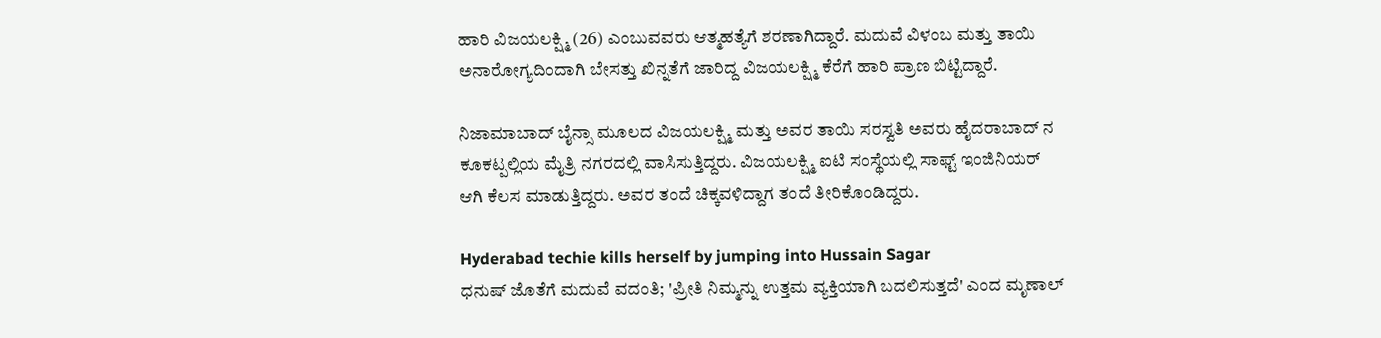ಹಾರಿ ವಿಜಯಲಕ್ಷ್ಮಿ (26) ಎಂಬುವವರು ಆತ್ಮಹತ್ಯೆಗೆ ಶರಣಾಗಿದ್ದಾರೆ. ಮದುವೆ ವಿಳಂಬ ಮತ್ತು ತಾಯಿ ಅನಾರೋಗ್ಯದಿಂದಾಗಿ ಬೇಸತ್ತು ಖಿನ್ನತೆಗೆ ಜಾರಿದ್ದ ವಿಜಯಲಕ್ಷ್ಮಿ ಕೆರೆಗೆ ಹಾರಿ ಪ್ರಾಣ ಬಿಟ್ಟಿದ್ದಾರೆ.

ನಿಜಾಮಾಬಾದ್ ಬೈನ್ಸಾ ಮೂಲದ ವಿಜಯಲಕ್ಷ್ಮಿ ಮತ್ತು ಅವರ ತಾಯಿ ಸರಸ್ವತಿ ಅವರು ಹೈದರಾಬಾದ್ ನ ಕೂಕಟ್ಪಲ್ಲಿಯ ಮೈತ್ರಿ ನಗರದಲ್ಲಿ ವಾಸಿಸುತ್ತಿದ್ದರು. ವಿಜಯಲಕ್ಷ್ಮಿ ಐಟಿ ಸಂಸ್ಥೆಯಲ್ಲಿ ಸಾಫ್ಟ್ ಇಂಜಿನಿಯರ್ ಆಗಿ ಕೆಲಸ ಮಾಡುತ್ತಿದ್ದರು. ಅವರ ತಂದೆ ಚಿಕ್ಕವಳಿದ್ದಾಗ ತಂದೆ ತೀರಿಕೊಂಡಿದ್ದರು.

Hyderabad techie kills herself by jumping into Hussain Sagar
ಧನುಷ್ ಜೊತೆಗೆ ಮದುವೆ ವದಂತಿ; 'ಪ್ರೀತಿ ನಿಮ್ಮನ್ನು ಉತ್ತಮ ವ್ಯಕ್ತಿಯಾಗಿ ಬದಲಿಸುತ್ತದೆ' ಎಂದ ಮೃಣಾಲ್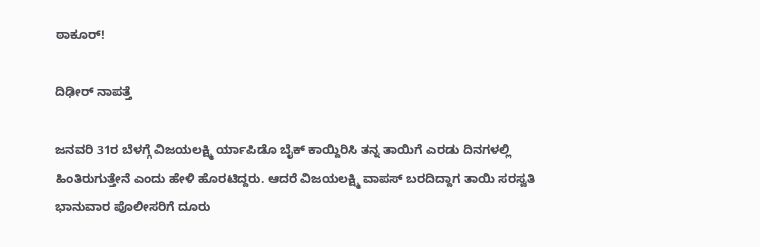ಠಾಕೂರ್!

ದಿಢೀರ್ ನಾಪತ್ತೆ

ಜನವರಿ 31ರ ಬೆಳಗ್ಗೆ ವಿಜಯಲಕ್ಷ್ಮಿ ರ್ಯಾಪಿಡೊ ಬೈಕ್ ಕಾಯ್ದಿರಿಸಿ ತನ್ನ ತಾಯಿಗೆ ಎರಡು ದಿನಗಳಲ್ಲಿ ಹಿಂತಿರುಗುತ್ತೇನೆ ಎಂದು ಹೇಳಿ ಹೊರಟಿದ್ದರು. ಆದರೆ ವಿಜಯಲಕ್ಷ್ಮಿ ವಾಪಸ್ ಬರದಿದ್ದಾಗ ತಾಯಿ ಸರಸ್ವತಿ ಭಾನುವಾರ ಪೊಲೀಸರಿಗೆ ದೂರು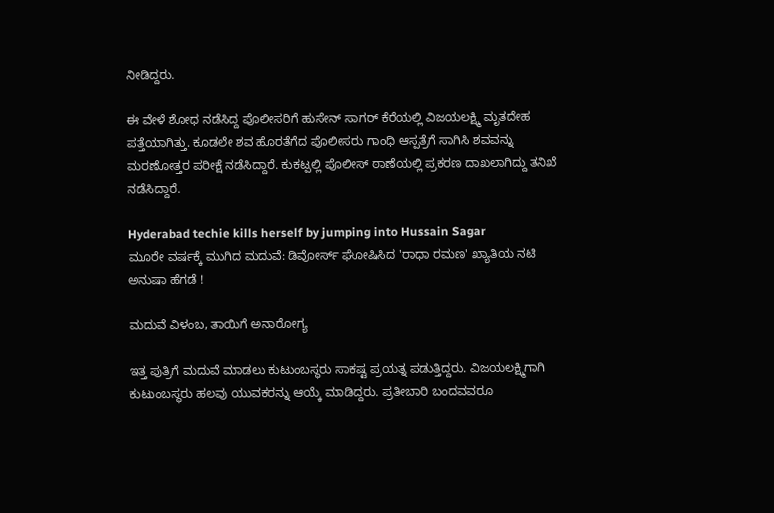ನೀಡಿದ್ದರು.

ಈ ವೇಳೆ ಶೋಧ ನಡೆಸಿದ್ದ ಪೊಲೀಸರಿಗೆ ಹುಸೇನ್ ಸಾಗರ್ ಕೆರೆಯಲ್ಲಿ ವಿಜಯಲಕ್ಷ್ಮಿ ಮೃತದೇಹ ಪತ್ತೆಯಾಗಿತ್ತು. ಕೂಡಲೇ ಶವ ಹೊರತೆಗೆದ ಪೊಲೀಸರು ಗಾಂಧಿ ಆಸ್ಪತ್ರೆಗೆ ಸಾಗಿಸಿ ಶವವನ್ನು ಮರಣೋತ್ತರ ಪರೀಕ್ಷೆ ನಡೆಸಿದ್ದಾರೆ. ಕುಕಟ್ಪಲ್ಲಿ ಪೊಲೀಸ್ ಠಾಣೆಯಲ್ಲಿ ಪ್ರಕರಣ ದಾಖಲಾಗಿದ್ದು ತನಿಖೆ ನಡೆಸಿದ್ದಾರೆ.

Hyderabad techie kills herself by jumping into Hussain Sagar
ಮೂರೇ ವರ್ಷಕ್ಕೆ ಮುಗಿದ ಮದುವೆ: ಡಿವೋರ್ಸ್ ಘೋಷಿಸಿದ 'ರಾಧಾ ರಮಣ' ಖ್ಯಾತಿಯ ನಟಿ ಅನುಷಾ ಹೆಗಡೆ !

ಮದುವೆ ವಿಳಂಬ, ತಾಯಿಗೆ ಅನಾರೋಗ್ಯ

ಇತ್ತ ಪುತ್ರಿಗೆ ಮದುವೆ ಮಾಡಲು ಕುಟುಂಬಸ್ಥರು ಸಾಕಷ್ಟ ಪ್ರಯತ್ನ ಪಡುತ್ತಿದ್ದರು. ವಿಜಯಲಕ್ಷ್ಮಿಗಾಗಿ ಕುಟುಂಬಸ್ಥರು ಹಲವು ಯುವಕರನ್ನು ಆಯ್ಕೆ ಮಾಡಿದ್ದರು. ಪ್ರತೀಬಾರಿ ಬಂದವವರೂ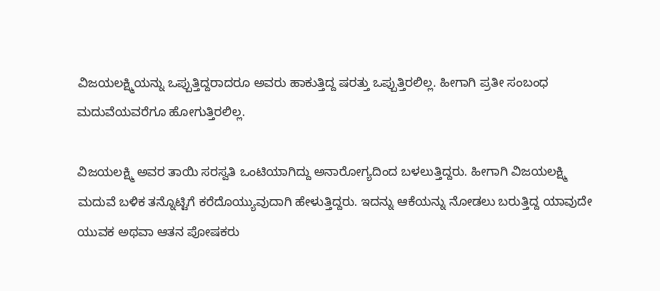ವಿಜಯಲಕ್ಷ್ಮಿಯನ್ನು ಒಪ್ಪುತ್ತಿದ್ದರಾದರೂ ಅವರು ಹಾಕುತ್ತಿದ್ದ ಷರತ್ತು ಒಪ್ಪುತ್ತಿರಲಿಲ್ಲ. ಹೀಗಾಗಿ ಪ್ರತೀ ಸಂಬಂಧ ಮದುವೆಯವರೆಗೂ ಹೋಗುತ್ತಿರಲಿಲ್ಲ.

ವಿಜಯಲಕ್ಷ್ಮಿ ಅವರ ತಾಯಿ ಸರಸ್ವತಿ ಒಂಟಿಯಾಗಿದ್ದು ಅನಾರೋಗ್ಯದಿಂದ ಬಳಲುತ್ತಿದ್ದರು. ಹೀಗಾಗಿ ವಿಜಯಲಕ್ಷ್ಮಿ ಮದುವೆ ಬಳಿಕ ತನ್ನೊಟ್ಟಿಗೆ ಕರೆದೊಯ್ಯುವುದಾಗಿ ಹೇಳುತ್ತಿದ್ದರು. ಇದನ್ನು ಆಕೆಯನ್ನು ನೋಡಲು ಬರುತ್ತಿದ್ದ ಯಾವುದೇ ಯುವಕ ಅಥವಾ ಆತನ ಪೋಷಕರು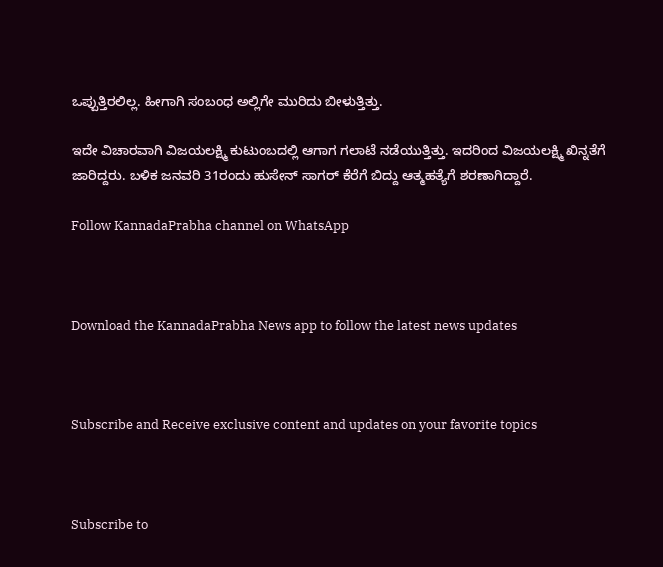ಒಪ್ಪುತ್ತಿರಲಿಲ್ಲ. ಹೀಗಾಗಿ ಸಂಬಂಧ ಅಲ್ಲಿಗೇ ಮುರಿದು ಬೀಳುತ್ತಿತ್ತು.

ಇದೇ ವಿಚಾರವಾಗಿ ವಿಜಯಲಕ್ಷ್ಮಿ ಕುಟುಂಬದಲ್ಲಿ ಆಗಾಗ ಗಲಾಟೆ ನಡೆಯುತ್ತಿತ್ತು. ಇದರಿಂದ ವಿಜಯಲಕ್ಷ್ಮಿ ಖಿನ್ನತೆಗೆ ಜಾರಿದ್ದರು. ಬಳಿಕ ಜನವರಿ 31ರಂದು ಹುಸೇನ್ ಸಾಗರ್ ಕೆರೆಗೆ ಬಿದ್ದು ಆತ್ಮಹತ್ಯೆಗೆ ಶರಣಾಗಿದ್ದಾರೆ.

Follow KannadaPrabha channel on WhatsApp



Download the KannadaPrabha News app to follow the latest news updates



Subscribe and Receive exclusive content and updates on your favorite topics



Subscribe to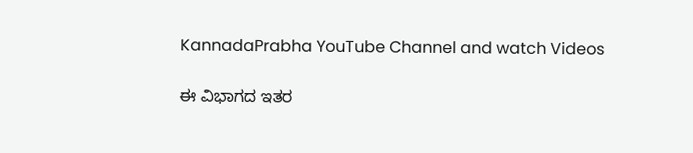KannadaPrabha YouTube Channel and watch Videos

ಈ ವಿಭಾಗದ ಇತರ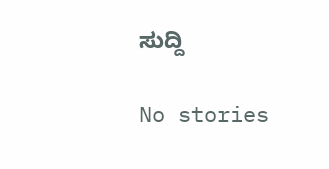ಸುದ್ದಿ

No stories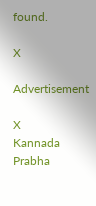found.

X

Advertisement

X
Kannada Prabha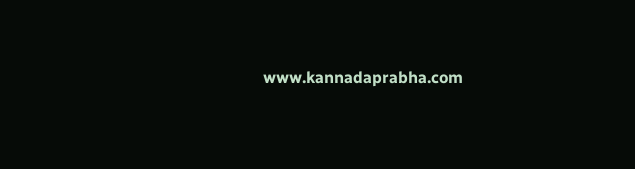www.kannadaprabha.com